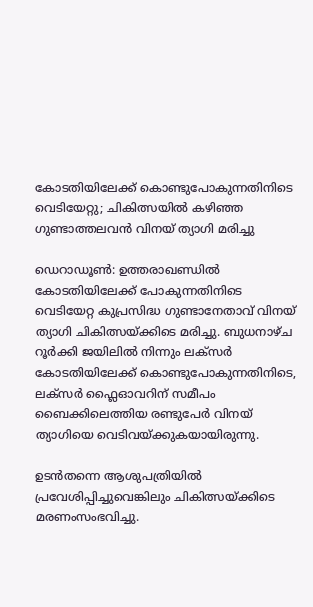കോടതിയിലേക്ക് കൊണ്ടുപോകുന്നതിനിടെ വെടിയേറ്റു; ചികിത്സയിൽ കഴിഞ്ഞ ഗുണ്ടാത്തലവൻ വിനയ് ത്യാഗി മരിച്ചു

ഡെറാഡൂൺ: ഉത്തരാഖണ്ഡിൽ കോടതിയിലേക്ക് പോകുന്നതിനിടെ വെടിയേറ്റ കുപ്രസിദ്ധ ഗുണ്ടാനേതാവ് വിനയ് ത്യാഗി ചികിത്സയ്ക്കിടെ മരിച്ചു. ബുധനാഴ്ച റൂർക്കി ജയിലിൽ നിന്നും ലക്സർ കോടതിയിലേക്ക് കൊണ്ടുപോകുന്നതിനിടെ, ലക്‌സർ ഫ്ലൈഓവറിന് സമീപം ബൈക്കിലെത്തിയ രണ്ടുപേർ വിനയ് ത്യാഗിയെ വെടിവയ്ക്കുകയായിരുന്നു.

ഉടൻതന്നെ ആശുപത്രിയിൽ പ്രവേശിപ്പിച്ചുവെങ്കിലും ചികിത്സയ്ക്കിടെ മരണംസംഭവിച്ചു.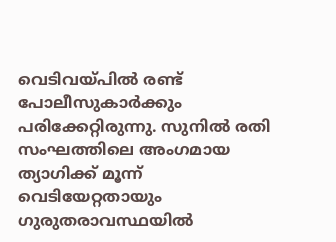വെടിവയ്പിൽ രണ്ട് പോലീസുകാർക്കും പരിക്കേറ്റിരുന്നു. സുനിൽ രതി സംഘത്തിലെ അംഗമായ ത്യാഗിക്ക് മൂന്ന് വെടിയേറ്റതായും ഗുരുതരാവസ്ഥയിൽ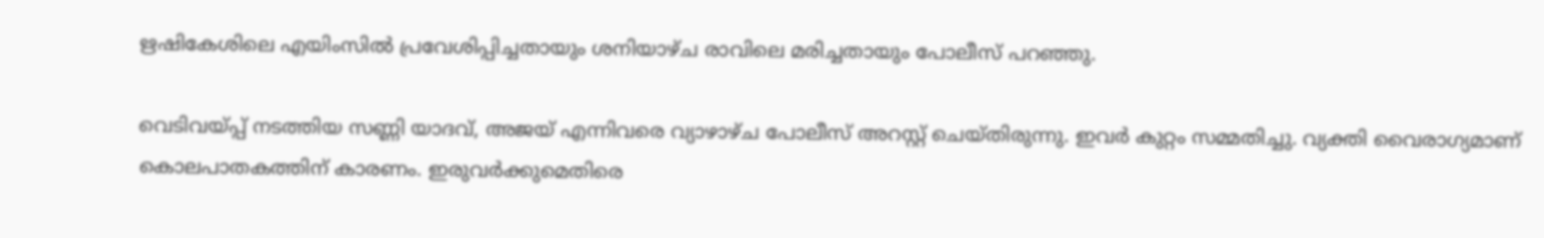ഋഷികേശിലെ എയിംസിൽ പ്രവേശിപ്പിച്ചതായും ശനിയാഴ്ച രാവിലെ മരിച്ചതായും പോലീസ് പറഞ്ഞു.

വെടിവയ്പ്പ് നടത്തിയ സണ്ണി യാദവ്, അജയ് എന്നിവരെ വ്യാഴാഴ്ച പോലീസ് അറസ്റ്റ് ചെയ്തിരുന്നു. ഇവർ കുറ്റം സമ്മതിച്ചു. വ്യക്തി വൈരാഗ്യമാണ് കൊലപാതകത്തിന് കാരണം. ഇരുവർക്കുമെതിരെ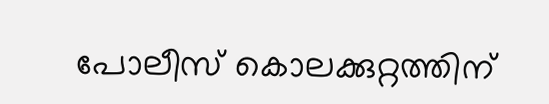പോലീസ് കൊലക്കുറ്റത്തിന്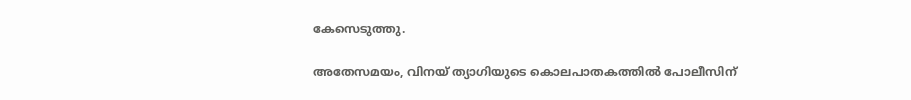കേസെടുത്തു.

അതേസമയം, വിനയ് ത്യാഗിയുടെ കൊലപാതകത്തിൽ പോലീസിന്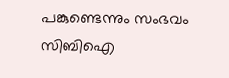പങ്കുണ്ടെന്നും സംഭവം സിബിഐ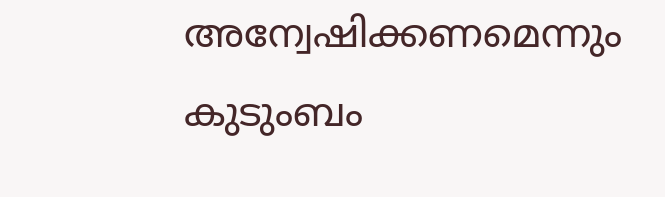അന്വേഷിക്കണമെന്നും കുടുംബം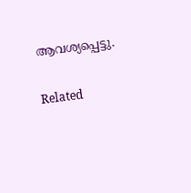ആവശ്യപ്പെട്ടു.

Related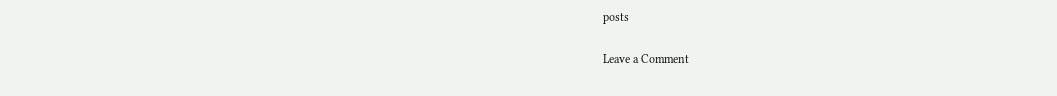posts

Leave a Comment